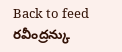Back to feed
రవీంద్రన్కు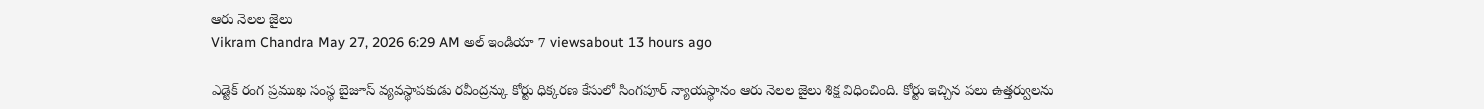ఆరు నెలల జైలు
Vikram Chandra May 27, 2026 6:29 AM అల్ ఇండియా 7 viewsabout 13 hours ago

ఎడ్టెక్ రంగ ప్రముఖ సంస్థ బైజూస్ వ్యవస్థాపకుడు రవీంద్రన్కు కోర్టు ధిక్కరణ కేసులో సింగపూర్ న్యాయస్థానం ఆరు నెలల జైలు శిక్ష విధించింది. కోర్టు ఇచ్చిన పలు ఉత్తర్వులను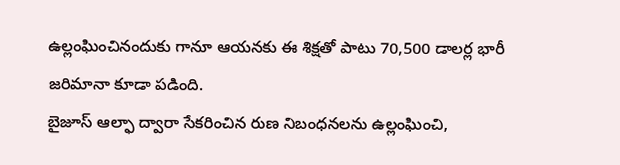ఉల్లంఘించినందుకు గానూ ఆయనకు ఈ శిక్షతో పాటు 70,500 డాలర్ల భారీ జరిమానా కూడా పడింది.
బైజూస్ ఆల్ఫా ద్వారా సేకరించిన రుణ నిబంధనలను ఉల్లంఘించి,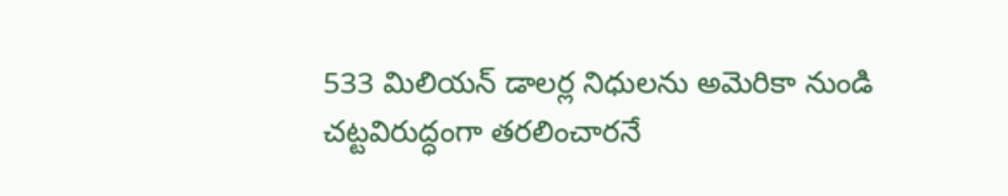533 మిలియన్ డాలర్ల నిధులను అమెరికా నుండి చట్టవిరుద్ధంగా తరలించారనే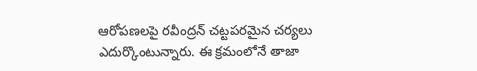ఆరోపణలపై రవీంద్రన్ చట్టపరమైన చర్యలు ఎదుర్కొంటున్నారు. ఈ క్రమంలోనే తాజా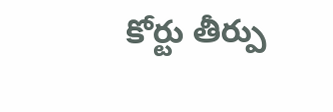కోర్టు తీర్పు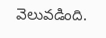వెలువడింది.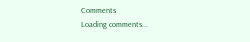Comments
Loading comments...